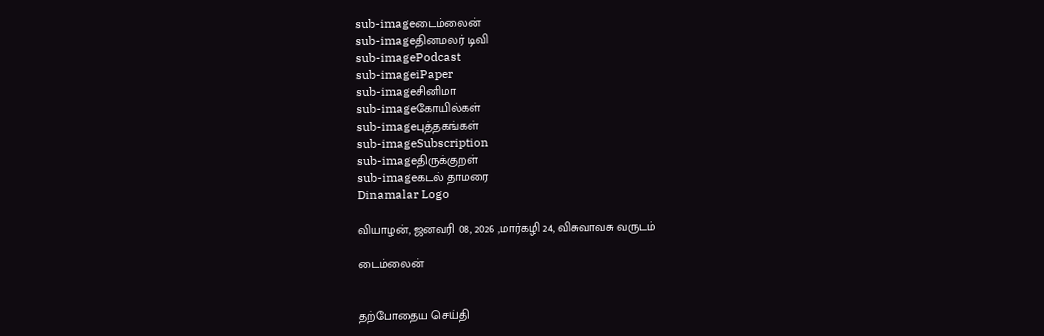sub-imageடைம்லைன்
sub-imageதினமலர் டிவி
sub-imagePodcast
sub-imageiPaper
sub-imageசினிமா
sub-imageகோயில்கள்
sub-imageபுத்தகங்கள்
sub-imageSubscription
sub-imageதிருக்குறள்
sub-imageகடல் தாமரை
Dinamalar Logo

வியாழன், ஜனவரி 08, 2026 ,மார்கழி 24, விசுவாவசு வருடம்

டைம்லைன்


தற்போதைய செய்தி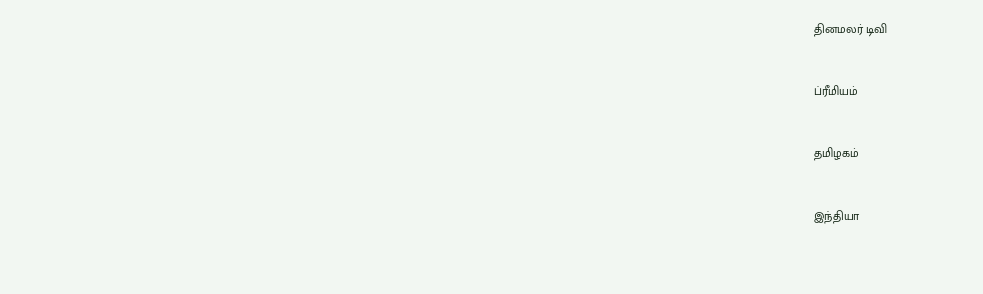தினமலர் டிவி


ப்ரீமியம்


தமிழகம்


இந்தியா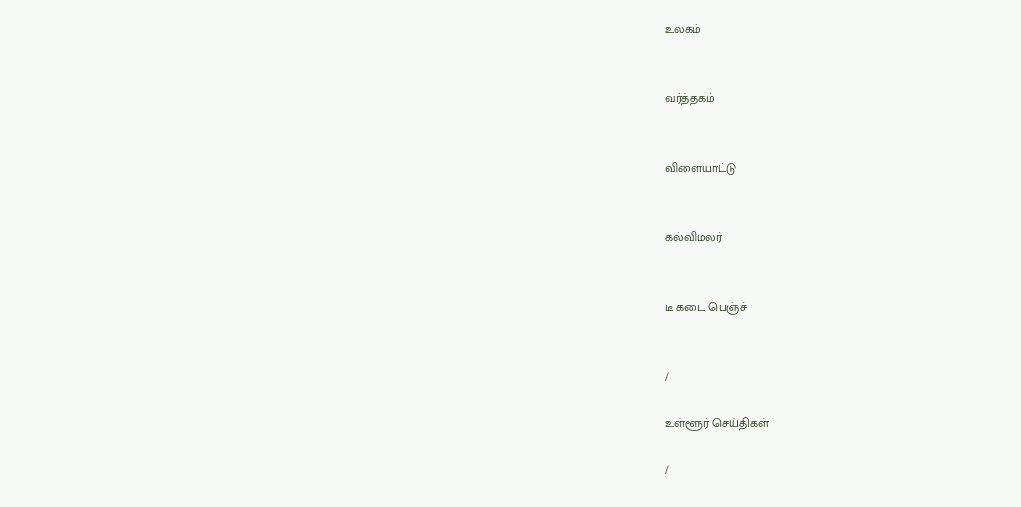உலகம்


வர்த்தகம்


விளையாட்டு


கல்விமலர்


டீ கடை பெஞ்ச்


/

உள்ளூர் செய்திகள்

/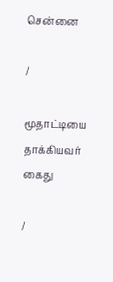சென்னை

/

மூதாட்டியை தாக்கியவர் கைது

/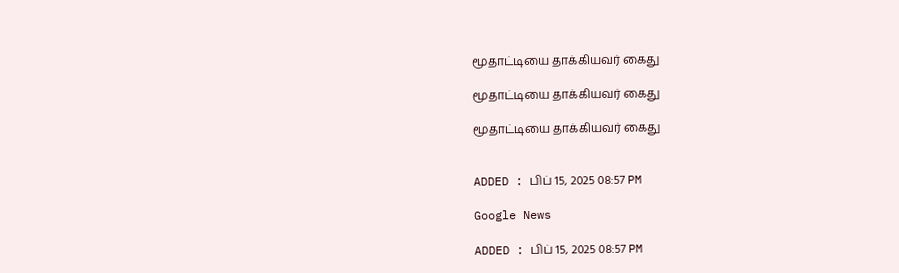மூதாட்டியை தாக்கியவர் கைது

மூதாட்டியை தாக்கியவர் கைது

மூதாட்டியை தாக்கியவர் கைது


ADDED : பிப் 15, 2025 08:57 PM

Google News

ADDED : பிப் 15, 2025 08:57 PM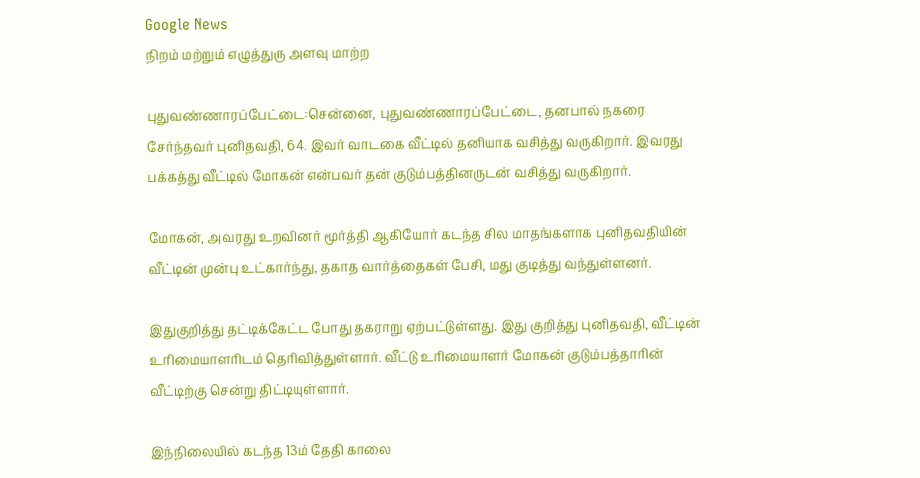Google News
நிறம் மற்றும் எழுத்துரு அளவு மாற்ற

புதுவண்ணாரப்பேட்டை:சென்னை, புதுவண்ணாரப்பேட்டை, தனபால் நகரை சேர்ந்தவர் புனிதவதி, 64. இவர் வாடகை வீட்டில் தனியாக வசித்து வருகிறார். இவரது பக்கத்து வீட்டில் மோகன் என்பவர் தன் குடும்பத்தினருடன் வசித்து வருகிறார்.

மோகன், அவரது உறவினர் மூர்த்தி ஆகியோர் கடந்த சில மாதங்களாக புனிதவதியின் வீட்டின் முன்பு உட்கார்ந்து, தகாத வார்த்தைகள் பேசி, மது குடித்து வந்துள்ளனர்.

இதுகுறித்து தட்டிக்கேட்ட போது தகராறு ஏற்பட்டுள்ளது. இது குறித்து புனிதவதி, வீட்டின் உரிமையாளரிடம் தெரிவித்துள்ளார். வீட்டு உரிமையாளர் மோகன் குடும்பத்தாரின் வீட்டிற்கு சென்று திட்டியுள்ளார்.

இந்நிலையில் கடந்த 13ம் தேதி காலை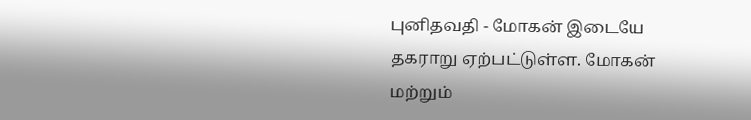புனிதவதி - மோகன் இடையே தகராறு ஏற்பட்டுள்ள. மோகன் மற்றும்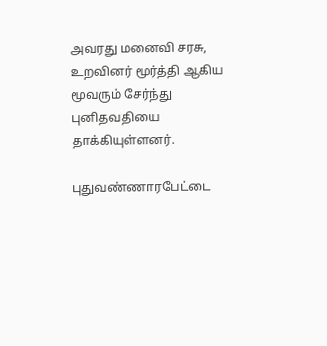அவரது மனைவி சரசு, உறவினர் மூர்த்தி ஆகிய மூவரும் சேர்ந்து புனிதவதியை தாக்கியுள்ளனர்.

புதுவண்ணாரபேட்டை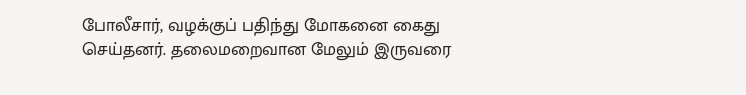போலீசார், வழக்குப் பதிந்து மோகனை கைது செய்தனர். தலைமறைவான மேலும் இருவரை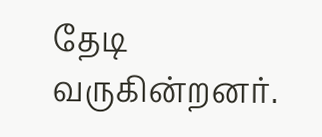தேடி வருகின்றனர்.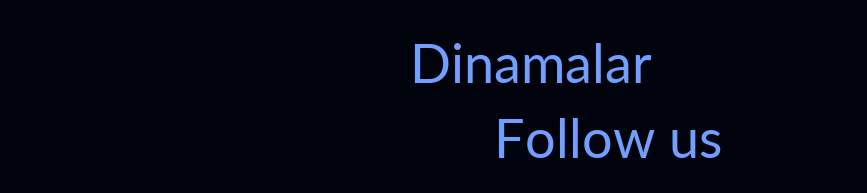Dinamalar
      Follow us